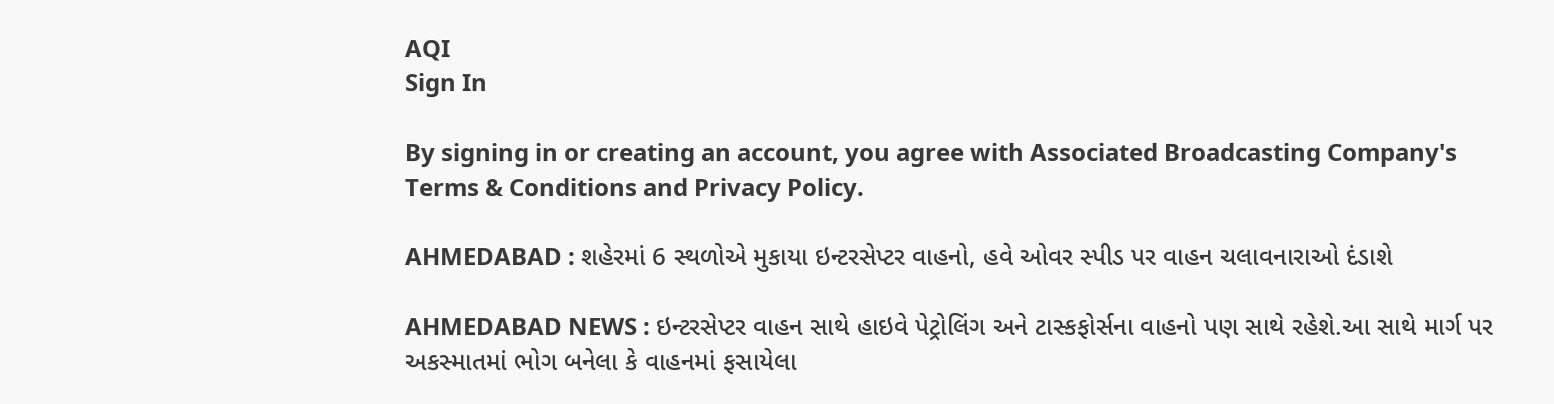AQI
Sign In

By signing in or creating an account, you agree with Associated Broadcasting Company's Terms & Conditions and Privacy Policy.

AHMEDABAD : શહેરમાં 6 સ્થળોએ મુકાયા ઇન્ટરસેપ્ટર વાહનો, હવે ઓવર સ્પીડ પર વાહન ચલાવનારાઓ દંડાશે

AHMEDABAD NEWS : ઇન્ટરસેપ્ટર વાહન સાથે હાઇવે પેટ્રોલિંગ અને ટાસ્કફોર્સના વાહનો પણ સાથે રહેશે.આ સાથે માર્ગ પર અકસ્માતમાં ભોગ બનેલા કે વાહનમાં ફસાયેલા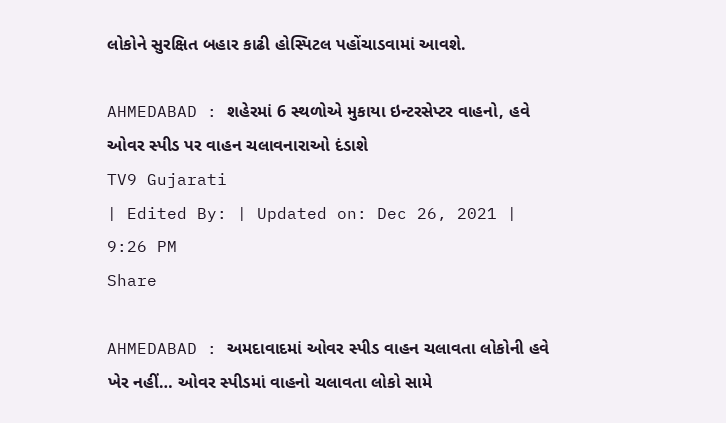લોકોને સુરક્ષિત બહાર કાઢી હોસ્પિટલ પહોંચાડવામાં આવશે.

AHMEDABAD : શહેરમાં 6 સ્થળોએ મુકાયા ઇન્ટરસેપ્ટર વાહનો, હવે ઓવર સ્પીડ પર વાહન ચલાવનારાઓ દંડાશે
TV9 Gujarati
| Edited By: | Updated on: Dec 26, 2021 | 9:26 PM
Share

AHMEDABAD : અમદાવાદમાં ઓવર સ્પીડ વાહન ચલાવતા લોકોની હવે ખેર નહીં… ઓવર સ્પીડમાં વાહનો ચલાવતા લોકો સામે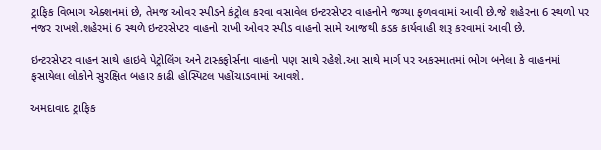ટ્રાફિક વિભાગ એક્શનમાં છે, તેમજ ઓવર સ્પીડને કંટ્રોલ કરવા વસાવેલ ઇન્ટરસેપ્ટર વાહનોને જગ્યા ફળવવામાં આવી છે.જે શહેરના 6 સ્થળો પર નજર રાખશે.શહેરમાં 6 સ્થળે ઇન્ટરસેપ્ટર વાહનો રાખી ઓવર સ્પીડ વાહનો સામે આજથી કડક કાર્યવાહી શરૂ કરવામાં આવી છે.

ઇન્ટરસેપ્ટર વાહન સાથે હાઇવે પેટ્રોલિંગ અને ટાસ્કફોર્સના વાહનો પણ સાથે રહેશે.આ સાથે માર્ગ પર અકસ્માતમાં ભોગ બનેલા કે વાહનમાં ફસાયેલા લોકોને સુરક્ષિત બહાર કાઢી હોસ્પિટલ પહોંચાડવામાં આવશે.

અમદાવાદ ટ્રાફિક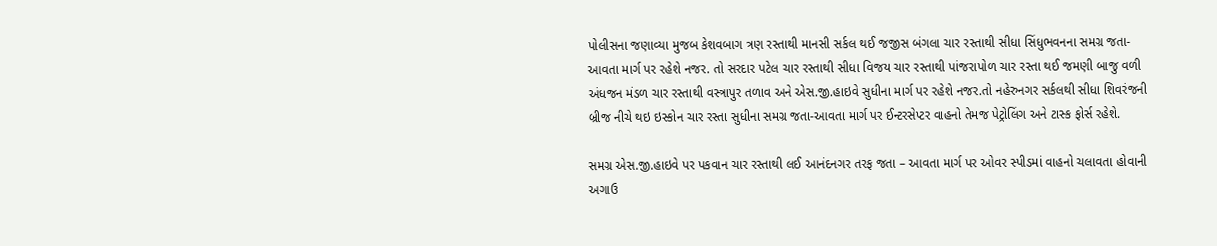પોલીસના જણાવ્યા મુજબ કેશવબાગ ત્રણ રસ્તાથી માનસી સર્કલ થઈ જજીસ બંગલા ચાર રસ્તાથી સીધા સિંધુભવનના સમગ્ર જતા-આવતા માર્ગ પર રહેશે નજર. તો સરદાર પટેલ ચાર રસ્તાથી સીધા વિજય ચાર રસ્તાથી પાંજરાપોળ ચાર રસ્તા થઈ જમણી બાજુ વળી અંધજન મંડળ ચાર રસ્તાથી વસ્ત્રાપુર તળાવ અને એસ.જી.હાઇવે સુધીના માર્ગ પર રહેશે નજર.તો નહેરુનગર સર્કલથી સીધા શિવરંજની બ્રીજ નીચે થઇ ઇસ્કોન ચાર રસ્તા સુધીના સમગ્ર જતા-આવતા માર્ગ પર ઈન્ટરસેપ્ટર વાહનો તેમજ પેટ્રોલિંગ અને ટાસ્ક ફોર્સ રહેશે.

સમગ્ર એસ.જી.હાઇવે પર પકવાન ચાર રસ્તાથી લઈ આનંદનગર તરફ જતા – આવતા માર્ગ પર ઓવર સ્પીડમાં વાહનો ચલાવતા હોવાની અગાઉ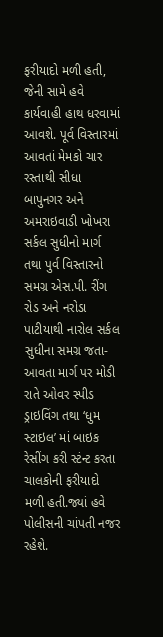ફરીયાદો મળી હતી, જેની સામે હવે કાર્યવાહી હાથ ધરવામાં આવશે. પૂર્વ વિસ્તારમાં આવતાં મેમકો ચાર રસ્તાથી સીધા બાપુનગર અને અમરાઇવાડી ખોખરા સર્કલ સુધીનો માર્ગ તથા પુર્વ વિસ્તારનો સમગ્ર એસ.પી. રીંગ રોડ અને નરોડા પાટીયાથી નારોલ સર્કલ સુધીના સમગ્ર જતા-આવતા માર્ગ પર મોડી રાતે ઓવર સ્પીડ ડ્રાઇવિંગ તથા ‘ધુમ સ્ટાઇલ’ માં બાઇક રેસીંગ કરી સ્ટંન્ટ કરતા ચાલકોની ફરીયાદો મળી હતી.જ્યાં હવે પોલીસની ચાંપતી નજર રહેશે.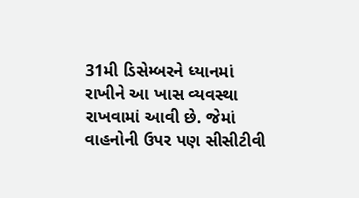31મી ડિસેમ્બરને ધ્યાનમાં રાખીને આ ખાસ વ્યવસ્થા રાખવામાં આવી છે. જેમાં વાહનોની ઉપર પણ સીસીટીવી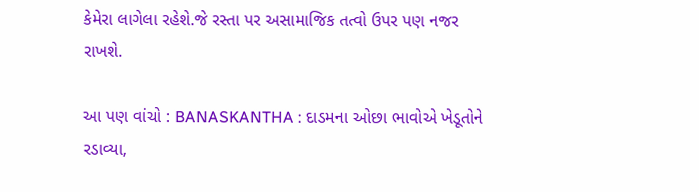કેમેરા લાગેલા રહેશે.જે રસ્તા પર અસામાજિક તત્વો ઉપર પણ નજર રાખશે.

આ પણ વાંચો : BANASKANTHA : દાડમના ઓછા ભાવોએ ખેડૂતોને રડાવ્યા,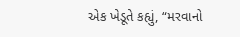એક ખેડૂતે કહ્યું, “મરવાનો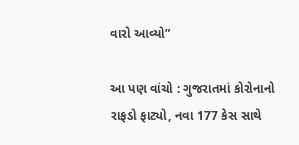વારો આવ્યો”

આ પણ વાંચો : ગુજરાતમાં કોરોનાનો રાફડો ફાટ્યો, નવા 177 કેસ સાથે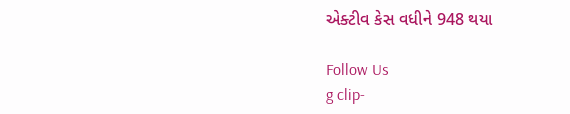એક્ટીવ કેસ વધીને 948 થયા

Follow Us
g clip-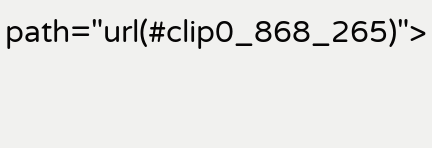path="url(#clip0_868_265)">